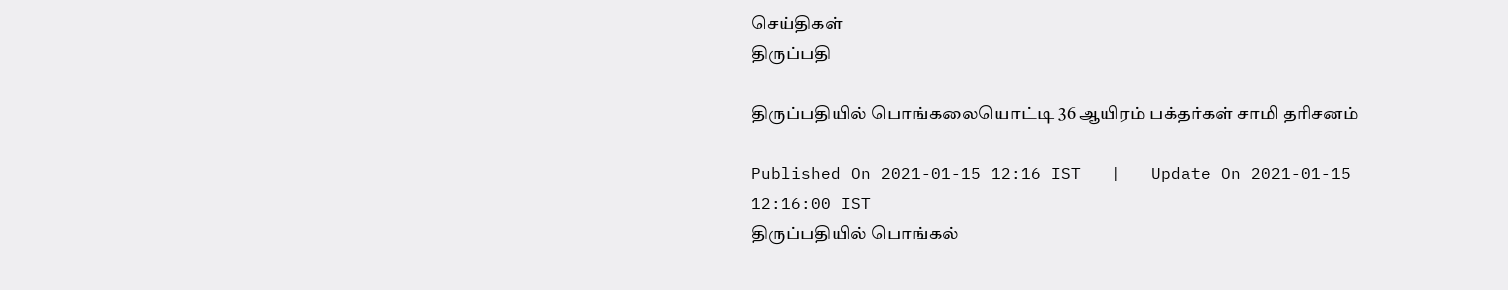செய்திகள்
திருப்பதி

திருப்பதியில் பொங்கலையொட்டி 36 ஆயிரம் பக்தர்கள் சாமி தரிசனம்

Published On 2021-01-15 12:16 IST   |   Update On 2021-01-15 12:16:00 IST
திருப்பதியில் பொங்கல்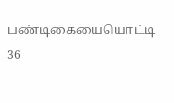பண்டிகையையொட்டி 36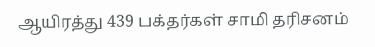ஆயிரத்து 439 பக்தர்கள் சாமி தரிசனம்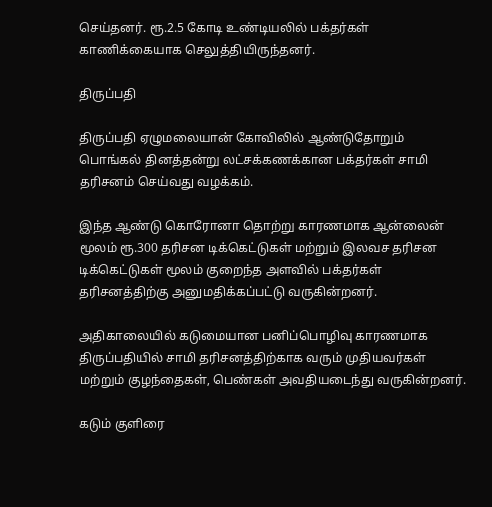செய்தனர். ரூ.2.5 கோடி உண்டியலில் பக்தர்கள் காணிக்கையாக செலுத்தியிருந்தனர்.

திருப்பதி

திருப்பதி ஏழுமலையான் கோவிலில் ஆண்டுதோறும் பொங்கல் தினத்தன்று லட்சக்கணக்கான பக்தர்கள் சாமி தரிசனம் செய்வது வழக்கம்.

இந்த ஆண்டு கொரோனா தொற்று காரணமாக ஆன்லைன் மூலம் ரூ.300 தரிசன டிக்கெட்டுகள் மற்றும் இலவச தரிசன டிக்கெட்டுகள் மூலம் குறைந்த அளவில் பக்தர்கள் தரிசனத்திற்கு அனுமதிக்கப்பட்டு வருகின்றனர்.

அதிகாலையில் கடுமையான பனிப்பொழிவு காரணமாக திருப்பதியில் சாமி தரிசனத்திற்காக வரும் முதியவர்கள் மற்றும் குழந்தைகள், பெண்கள் அவதியடைந்து வருகின்றனர்.

கடும் குளிரை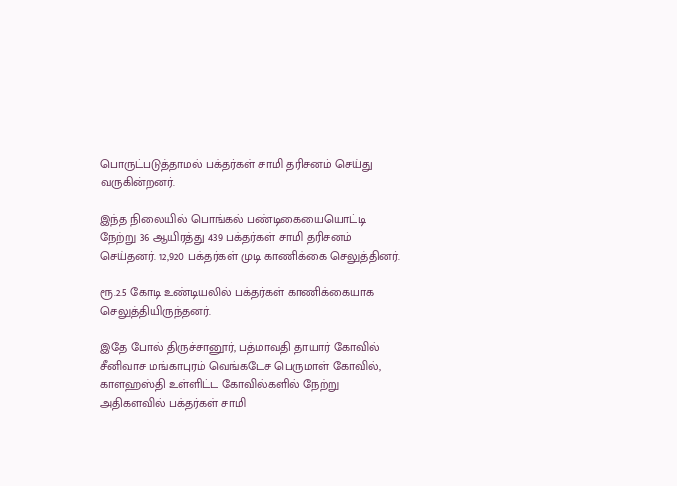பொருட்படுத்தாமல் பக்தர்கள் சாமி தரிசனம் செய்து வருகின்றனர்.

இந்த நிலையில் பொங்கல் பண்டிகையையொட்டி நேற்று 36 ஆயிரத்து 439 பக்தர்கள் சாமி தரிசனம் செய்தனர். 12,920 பக்தர்கள் முடி காணிக்கை செலுத்தினர்.

ரூ.2.5 கோடி உண்டியலில் பக்தர்கள் காணிக்கையாக செலுத்தியிருந்தனர்.

இதே போல் திருச்சானூர், பத்மாவதி தாயார் கோவில் சீனிவாச மங்காபுரம் வெங்கடேச பெருமாள் கோவில், காளஹஸ்தி உள்ளிட்ட கோவில்களில் நேற்று அதிகளவில் பக்தர்கள் சாமி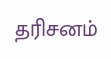தரிசனம்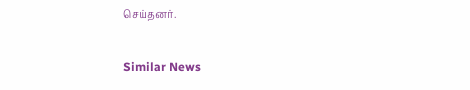செய்தனர்.

Similar News